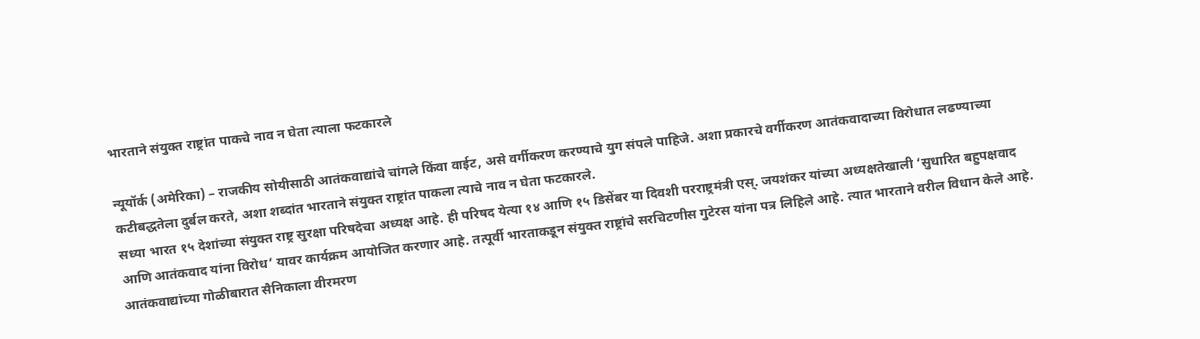भारताने संयुक्त राष्ट्रांत पाकचे नाव न घेता त्याला फटकारले

न्यूयॉर्क (अमेरिका) – राजकीय सोयीसाठी आतंकवाद्यांचे चांगले किंवा वाईट, असे वर्गीकरण करण्याचे युग संपले पाहिजे. अशा प्रकारचे वर्गीकरण आतंकवादाच्या विरोधात लढण्याच्या कटीबद्धतेला दुर्बल करते, अशा शब्दांत भारताने संयुक्त राष्ट्रांत पाकला त्याचे नाव न घेता फटकारले.
सध्या भारत १५ देशांच्या संयुक्त राष्ट्र सुरक्षा परिषदेचा अध्यक्ष आहे. ही परिषद येत्या १४ आणि १५ डिसेंबर या दिवशी परराष्ट्रमंत्री एस्. जयशंकर यांच्या अध्यक्षतेखाली ‘सुधारित बहुपक्षवाद आणि आतंकवाद यांना विरोध’ यावर कार्यक्रम आयोजित करणार आहे. तत्पूर्वी भारताकडून संयुक्त राष्ट्रांचे सरचिटणीस गुटेरस यांना पत्र लिहिले आहे. त्यात भारताने वरील विधान केले आहे.
आतंकवाद्यांच्या गोळीबारात सैनिकाला वीरमरण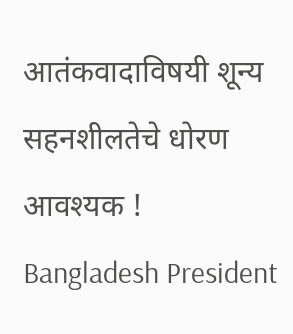आतंकवादाविषयी शून्य सहनशीलतेचे धोरण आवश्यक !
Bangladesh President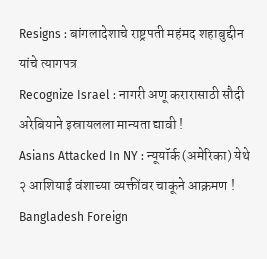Resigns : बांगलादेशाचे राष्ट्रपती महंमद शहाबुद्दीन यांचे त्यागपत्र
Recognize Israel : नागरी अणू करारासाठी सौदी अरेबियाने इस्रायलला मान्यता द्यावी !
Asians Attacked In NY : न्यूयॉर्क (अमेरिका) येथे २ आशियाई वंशाच्या व्यक्तींवर चाकूने आक्रमण !
Bangladesh Foreign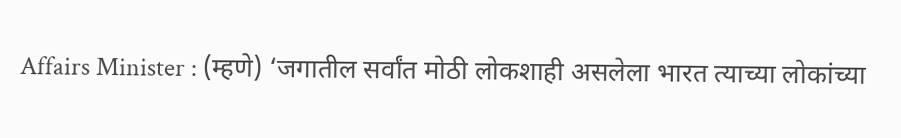Affairs Minister : (म्हणे) ‘जगातील सर्वांत मोठी लोकशाही असलेला भारत त्याच्या लोकांच्या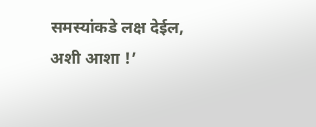समस्यांकडे लक्ष देईल, अशी आशा !’